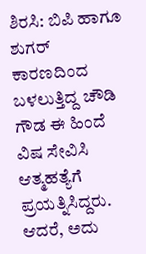ಶಿರಸಿ: ಬಿಪಿ ಹಾಗೂ ಶುಗರ್ ಕಾರಣದಿಂದ ಬಳಲುತ್ತಿದ್ದ ಚೌಡಿ ಗೌಡ ಈ ಹಿಂದೆ ವಿಷ ಸೇವಿಸಿ ಆತ್ಮಹತ್ಯೆಗೆ ಪ್ರಯತ್ನಿಸಿದ್ದರು. ಆದರೆ, ಅದು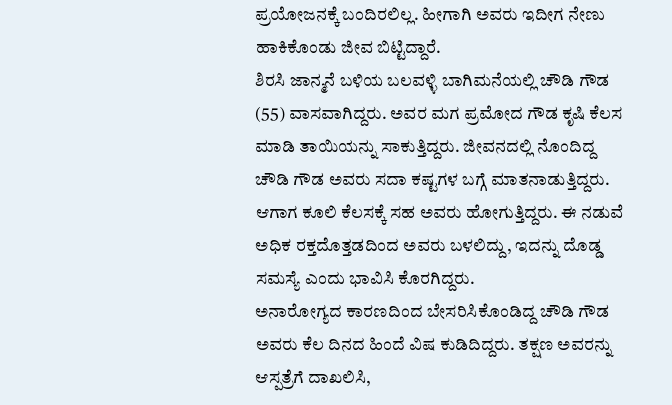ಪ್ರಯೋಜನಕ್ಕೆ ಬಂದಿರಲಿಲ್ಲ. ಹೀಗಾಗಿ ಅವರು ಇದೀಗ ನೇಣು ಹಾಕಿಕೊಂಡು ಜೀವ ಬಿಟ್ಟಿದ್ದಾರೆ.
ಶಿರಸಿ ಜಾನ್ಮನೆ ಬಳಿಯ ಬಲವಳ್ಳಿ ಬಾಗಿಮನೆಯಲ್ಲಿ ಚೌಡಿ ಗೌಡ (55) ವಾಸವಾಗಿದ್ದರು. ಅವರ ಮಗ ಪ್ರಮೋದ ಗೌಡ ಕೃಷಿ ಕೆಲಸ ಮಾಡಿ ತಾಯಿಯನ್ನು ಸಾಕುತ್ತಿದ್ದರು. ಜೀವನದಲ್ಲಿ ನೊಂದಿದ್ದ ಚೌಡಿ ಗೌಡ ಅವರು ಸದಾ ಕಷ್ಟಗಳ ಬಗ್ಗೆ ಮಾತನಾಡುತ್ತಿದ್ದರು. ಆಗಾಗ ಕೂಲಿ ಕೆಲಸಕ್ಕೆ ಸಹ ಅವರು ಹೋಗುತ್ತಿದ್ದರು. ಈ ನಡುವೆ ಅಧಿಕ ರಕ್ತದೊತ್ತಡದಿಂದ ಅವರು ಬಳಲಿದ್ದು, ಇದನ್ನು ದೊಡ್ಡ ಸಮಸ್ಯೆ ಎಂದು ಭಾವಿಸಿ ಕೊರಗಿದ್ದರು.
ಅನಾರೋಗ್ಯದ ಕಾರಣದಿಂದ ಬೇಸರಿಸಿಕೊಂಡಿದ್ದ ಚೌಡಿ ಗೌಡ ಅವರು ಕೆಲ ದಿನದ ಹಿಂದೆ ವಿಷ ಕುಡಿದಿದ್ದರು. ತಕ್ಷಣ ಅವರನ್ನು ಆಸ್ಪತ್ರೆಗೆ ದಾಖಲಿಸಿ,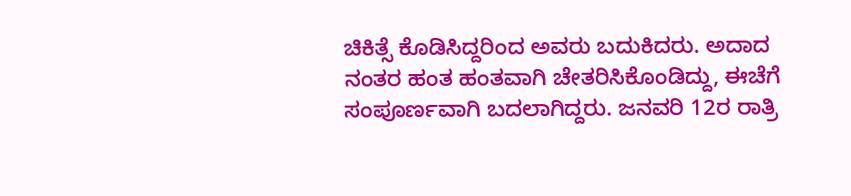ಚಿಕಿತ್ಸೆ ಕೊಡಿಸಿದ್ದರಿಂದ ಅವರು ಬದುಕಿದರು. ಅದಾದ ನಂತರ ಹಂತ ಹಂತವಾಗಿ ಚೇತರಿಸಿಕೊಂಡಿದ್ದು, ಈಚೆಗೆ ಸಂಪೂರ್ಣವಾಗಿ ಬದಲಾಗಿದ್ದರು. ಜನವರಿ 12ರ ರಾತ್ರಿ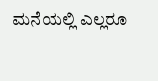ಮನೆಯಲ್ಲಿ ಎಲ್ಲರೂ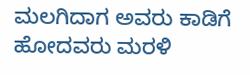ಮಲಗಿದಾಗ ಅವರು ಕಾಡಿಗೆ ಹೋದವರು ಮರಳಿ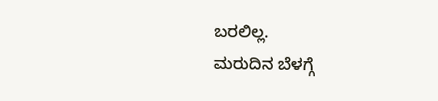ಬರಲಿಲ್ಲ.
ಮರುದಿನ ಬೆಳಗ್ಗೆ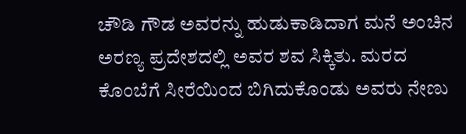ಚೌಡಿ ಗೌಡ ಅವರನ್ನು ಹುಡುಕಾಡಿದಾಗ ಮನೆ ಅಂಚಿನ ಅರಣ್ಯ ಪ್ರದೇಶದಲ್ಲಿ ಅವರ ಶವ ಸಿಕ್ಕಿತು. ಮರದ ಕೊಂಬೆಗೆ ಸೀರೆಯಿಂದ ಬಿಗಿದುಕೊಂಡು ಅವರು ನೇಣು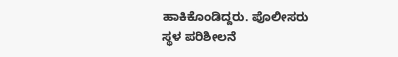ಹಾಕಿಕೊಂಡಿದ್ದರು. ಪೊಲೀಸರು ಸ್ಥಳ ಪರಿಶೀಲನೆ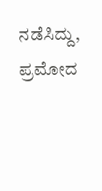ನಡೆಸಿದ್ದು, ಪ್ರಮೋದ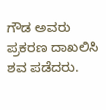ಗೌಡ ಅವರು ಪ್ರಕರಣ ದಾಖಲಿಸಿ ಶವ ಪಡೆದರು.